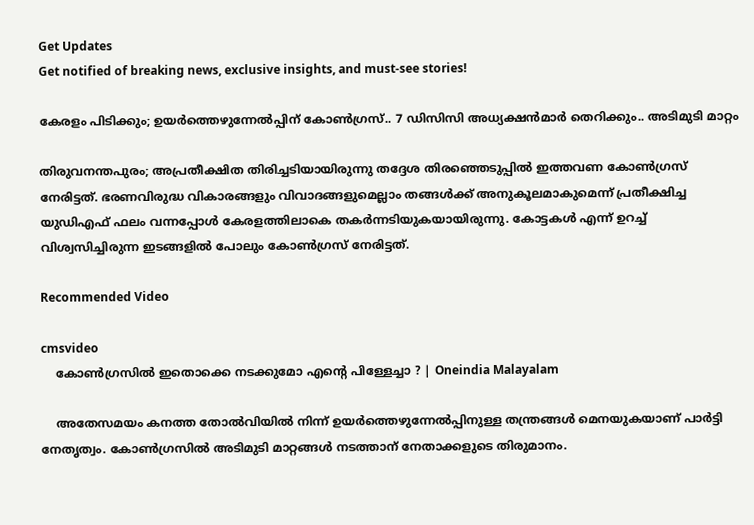Get Updates
Get notified of breaking news, exclusive insights, and must-see stories!

കേരളം പിടിക്കും; ഉയർത്തെഴുന്നേൽപ്പിന് കോൺഗ്രസ്.. 7 ഡിസിസി അധ്യക്ഷൻമാർ തെറിക്കും.. അടിമുടി മാറ്റം

തിരുവനന്തപുരം; അപ്രതീക്ഷിത തിരിച്ചടിയായിരുന്നു തദ്ദേശ തിരഞ്ഞെടുപ്പിൽ ഇത്തവണ കോൺഗ്രസ് നേരിട്ടത്. ഭരണവിരുദ്ധ വികാരങ്ങളും വിവാദങ്ങളുമെല്ലാം തങ്ങൾക്ക് അനുകൂലമാകുമെന്ന് പ്രതീക്ഷിച്ച യുഡിഎഫ് ഫലം വന്നപ്പോൾ കേരളത്തിലാകെ തകർന്നടിയുകയായിരുന്നു. കോട്ടകൾ എന്ന് ഉറച്ച് വിശ്വസിച്ചിരുന്ന ഇടങ്ങളിൽ പോലും കോൺഗ്രസ് നേരിട്ടത്.

Recommended Video

cmsvideo
    കോൺഗ്രസിൽ ഇതൊക്കെ നടക്കുമോ എന്റെ പിള്ളേച്ചാ ? | Oneindia Malayalam

    അതേസമയം കനത്ത തോൽവിയിൽ നിന്ന് ഉയർത്തെഴുന്നേൽപ്പിനുള്ള തന്ത്രങ്ങൾ മെനയുകയാണ് പാർട്ടി നേതൃത്വം. കോൺഗ്രസിൽ അടിമുടി മാറ്റങ്ങൾ നടത്താന് നേതാക്കളുടെ തിരുമാനം.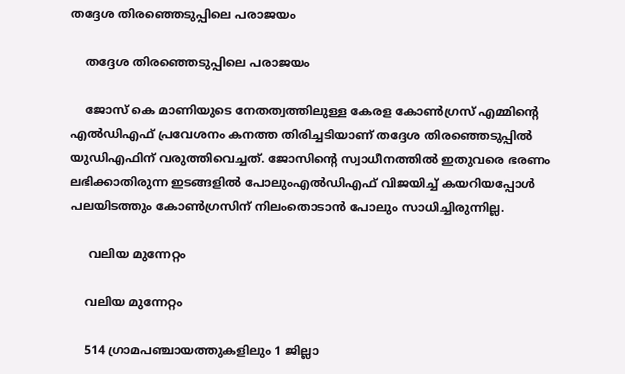തദ്ദേശ തിരഞ്ഞെടുപ്പിലെ പരാജയം

    തദ്ദേശ തിരഞ്ഞെടുപ്പിലെ പരാജയം

    ജോസ് കെ മാണിയുടെ നേതത്വത്തിലുള്ള കേരള കോൺഗ്രസ് എമ്മിന്റെ എൽഡിഎഫ് പ്രവേശനം കനത്ത തിരിച്ചടിയാണ് തദ്ദേശ തിരഞ്ഞെടുപ്പിൽ യുഡിഎഫിന് വരുത്തിവെച്ചത്. ജോസിന്റെ സ്വാധീനത്തിൽ ഇതുവരെ ഭരണം ലഭിക്കാതിരുന്ന ഇടങ്ങളിൽ പോലുംഎൽഡിഎഫ് വിജയിച്ച് കയറിയപ്പോൾ പലയിടത്തും കോൺഗ്രസിന് നിലംതൊടാൻ പോലും സാധിച്ചിരുന്നില്ല.

     വലിയ മുന്നേറ്റം

    വലിയ മുന്നേറ്റം

    514 ഗ്രാമപഞ്ചായത്തുകളിലും 1 ജില്ലാ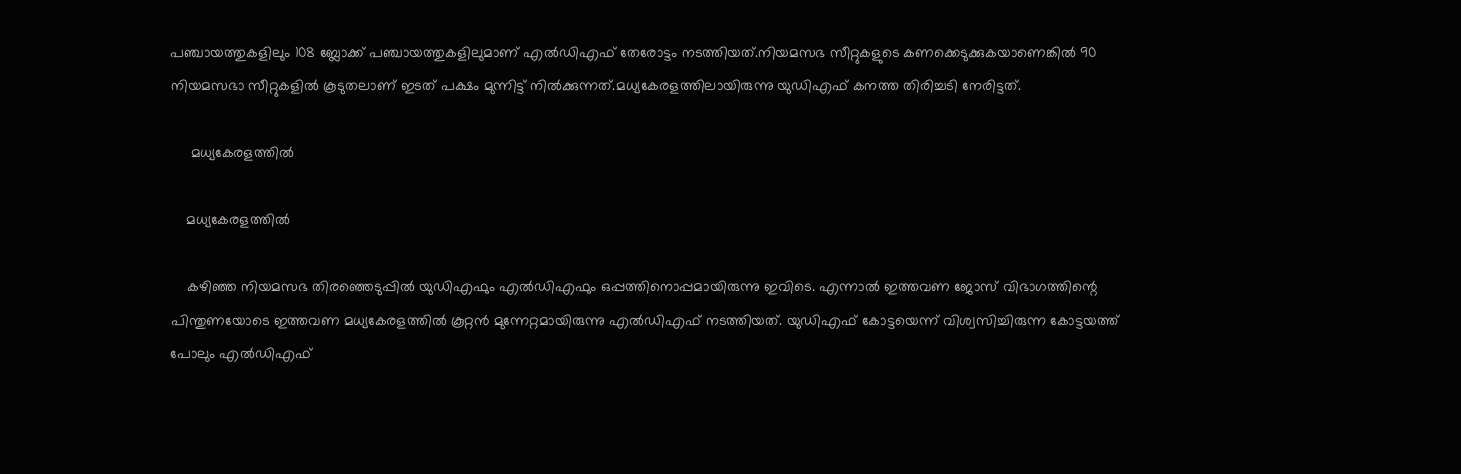പഞ്ചായത്തുകളിലും 108 ബ്ലോക്ക് പഞ്ചായത്തുകളിലുമാണ് എൽഡിഎഫ് തേരോട്ടം നടത്തിയത്.നിയമസഭ സീറ്റുകളുടെ കണക്കെടുക്കുകയാണെങ്കിൽ 90 നിയമസഭാ സീറ്റുകളിൽ കൂടുതലാണ് ഇടത് പക്ഷം മുന്നിട്ട് നിൽക്കുന്നത്.മധ്യകേരളത്തിലായിരുന്നു യുഡിഎഫ് കനത്ത തിരിച്ചടി നേരിട്ടത്.

     മധ്യകേരളത്തിൽ

    മധ്യകേരളത്തിൽ

    കഴിഞ്ഞ നിയമസഭ തിരഞ്ഞെടുപ്പിൽ യുഡിഎഫും എൽഡിഎഫും ഒപ്പത്തിനൊപ്പമായിരുന്നു ഇവിടെ. എന്നാൽ ഇത്തവണ ജോസ് വിഭാഗത്തിന്റെ പിന്തുണയോടെ ഇത്തവണ മധ്യകേരളത്തിൽ കൂറ്റൻ മുന്നേറ്റമായിരുന്നു എൽഡിഎഫ് നടത്തിയത്. യുഡിഎഫ് കോട്ടയെന്ന് വിശ്വസിച്ചിരുന്ന കോട്ടയത്ത് പോലും എൽഡിഎഫ്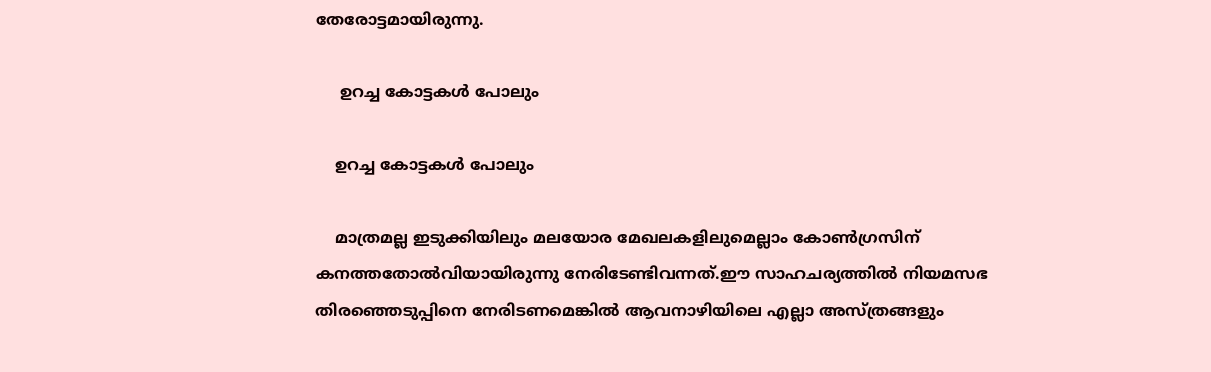തേരോട്ടമായിരുന്നു.

     ഉറച്ച കോട്ടകൾ പോലും

    ഉറച്ച കോട്ടകൾ പോലും

    മാത്രമല്ല ഇടുക്കിയിലും മലയോര മേഖലകളിലുമെല്ലാം കോൺഗ്രസിന് കനത്തതോൽവിയായിരുന്നു നേരിടേണ്ടിവന്നത്.ഈ സാഹചര്യത്തിൽ നിയമസഭ തിരഞ്ഞെടുപ്പിനെ നേരിടണമെങ്കിൽ ആവനാഴിയിലെ എല്ലാ അസ്ത്രങ്ങളും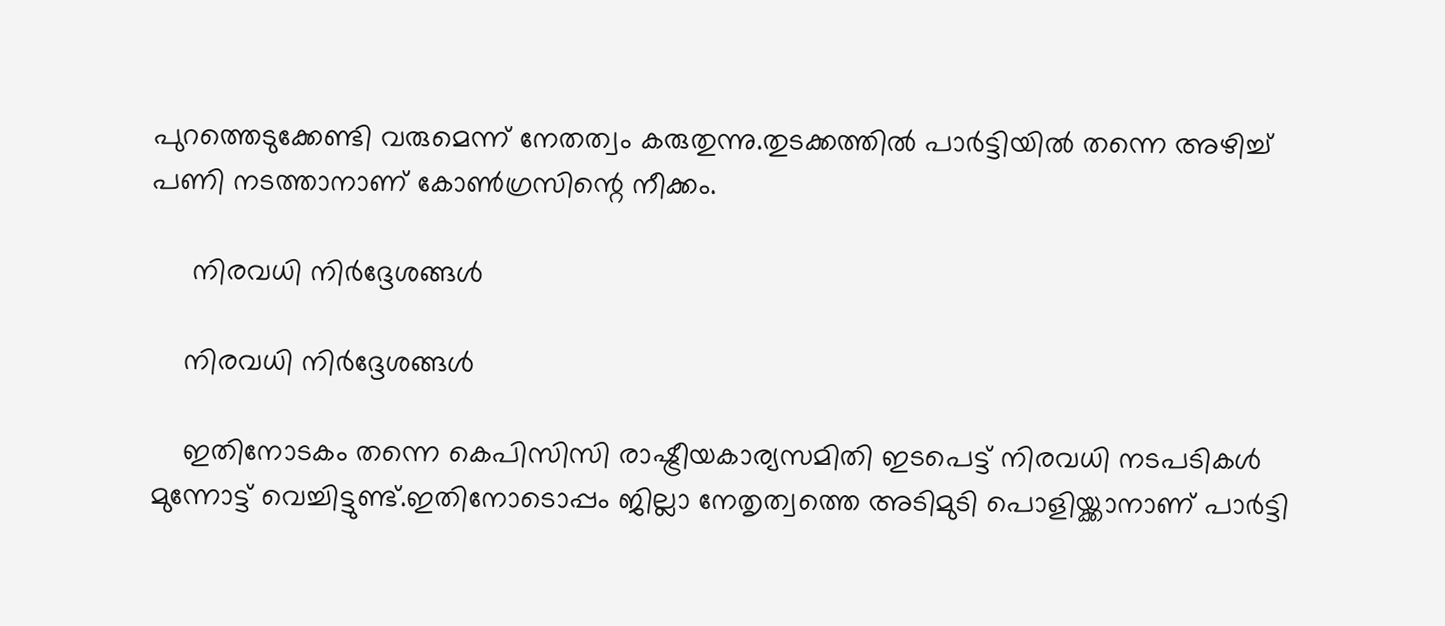പുറത്തെടുക്കേണ്ടി വരുമെന്ന് നേതത്വം കരുതുന്നു.തുടക്കത്തിൽ പാർട്ടിയിൽ തന്നെ അഴിച്ച് പണി നടത്താനാണ് കോൺഗ്രസിന്റെ നീക്കം.

     നിരവധി നിർദ്ദേശങ്ങൾ

    നിരവധി നിർദ്ദേശങ്ങൾ

    ഇതിനോടകം തന്നെ കെപിസിസി രാഷ്ട്രീയകാര്യസമിതി ഇടപെട്ട് നിരവധി നടപടികൾ മുന്നോട്ട് വെച്ചിട്ടുണ്ട്.ഇതിനോടൊപ്പം ജില്ലാ നേതൃത്വത്തെ അടിമുടി പൊളിയ്ക്കാനാണ് പാർട്ടി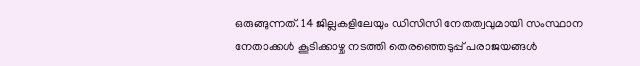ഒരുങ്ങുന്നത്. 14 ജില്ലകളിലേയും ഡിസിസി നേതത്വവുമായി സംസ്ഥാന നേതാക്കൾ കൂടിക്കാഴ്ച നടത്തി തെരഞ്ഞെടുപ്പ് പരാജയങ്ങൾ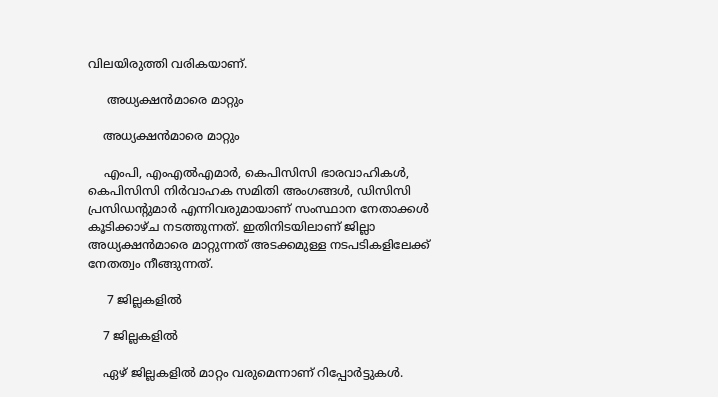വിലയിരുത്തി വരികയാണ്.

     അധ്യക്ഷൻമാരെ മാറ്റും

    അധ്യക്ഷൻമാരെ മാറ്റും

    എംപി, എംഎല്‍എമാര്‍, കെപിസിസി ഭാരവാഹികള്‍, കെപിസിസി നിര്‍വാഹക സമിതി അംഗങ്ങള്‍, ഡിസിസി പ്രസിഡന്റുമാര്‍ എന്നിവരുമായാണ് സംസ്ഥാന നേതാക്കൾ കൂടിക്കാഴ്ച നടത്തുന്നത്. ഇതിനിടയിലാണ് ജില്ലാ അധ്യക്ഷൻമാരെ മാറ്റുന്നത് അടക്കമുള്ള നടപടികളിലേക്ക് നേതത്വം നീങ്ങുന്നത്.

     7 ജില്ലകളിൽ

    7 ജില്ലകളിൽ

    ഏഴ് ജില്ലകളിൽ മാറ്റം വരുമെന്നാണ് റിപ്പോർട്ടുകൾ.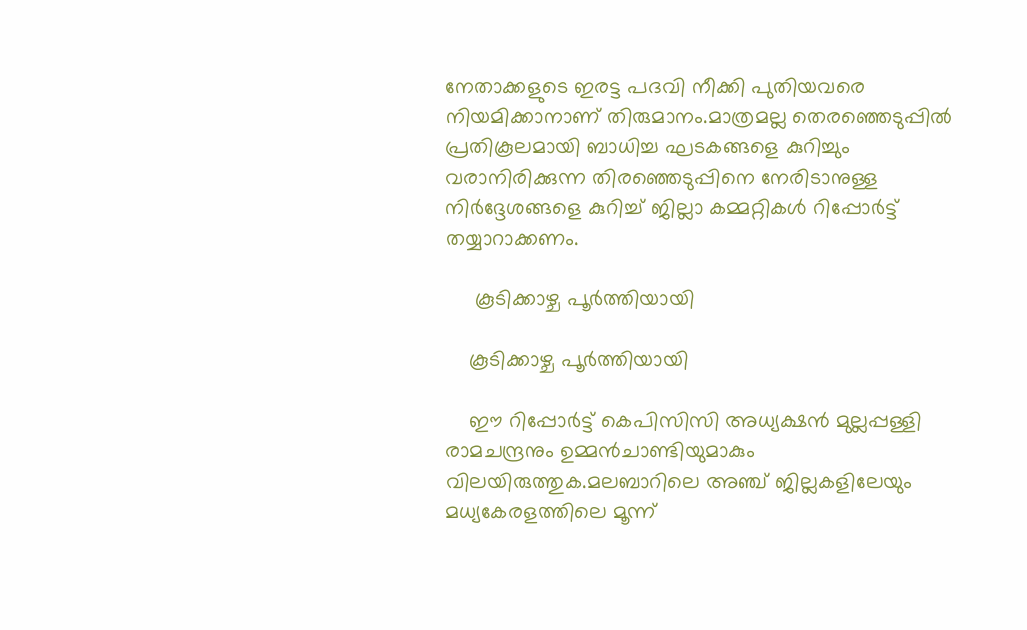നേതാക്കളുടെ ഇരട്ട പദവി നീക്കി പുതിയവരെ നിയമിക്കാനാണ് തിരുമാനം.മാത്രമല്ല തെരഞ്ഞെടുപ്പിൽ പ്രതികൂലമായി ബാധിച്ച ഘടകങ്ങളെ കുറിച്ചും വരാനിരിക്കുന്ന തിരഞ്ഞെടുപ്പിനെ നേരിടാനുള്ള നിർദ്ദേശങ്ങളെ കുറിച്ച് ജില്ലാ കമ്മറ്റികൾ റിപ്പോർട്ട് തയ്യാറാക്കണം.

     കൂടിക്കാഴ്ച പൂർത്തിയായി

    കൂടിക്കാഴ്ച പൂർത്തിയായി

    ഈ റിപ്പോർട്ട് കെപിസിസി അധ്യക്ഷൻ മുല്ലപ്പള്ളി രാമചന്ദ്രനും ഉമ്മൻചാണ്ടിയുമാകും വിലയിരുത്തുക.മലബാറിലെ അഞ്ച് ജില്ലകളിലേയും മധ്യകേരളത്തിലെ മൂന്ന്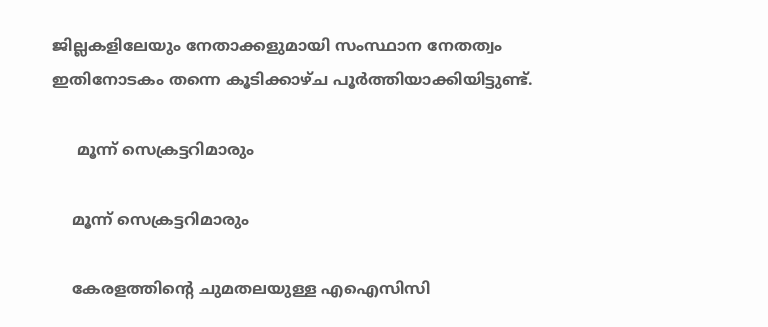ജില്ലകളിലേയും നേതാക്കളുമായി സംസ്ഥാന നേതത്വം ഇതിനോടകം തന്നെ കൂടിക്കാഴ്ച പൂർത്തിയാക്കിയിട്ടുണ്ട്.

     മൂന്ന് സെക്രട്ടറിമാരും

    മൂന്ന് സെക്രട്ടറിമാരും

    കേരളത്തിന്റെ ചുമതലയുള്ള എഐസിസി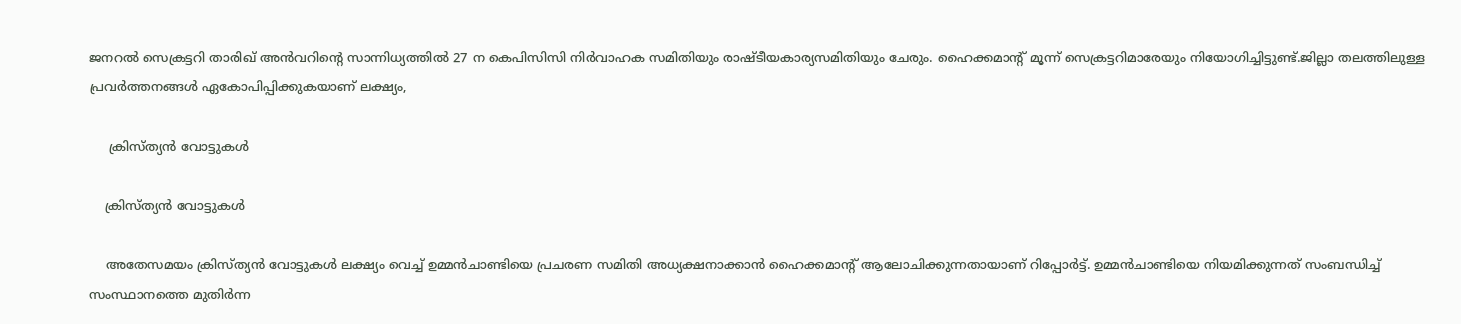ജനറല്‍ സെക്രട്ടറി താരിഖ് അന്‍വറിന്റെ സാന്നിധ്യത്തില്‍ 27 ന കെപിസിസി നിര്‍വാഹക സമിതിയും രാഷ്ടീയകാര്യസമിതിയും ചേരും. ഹൈക്കമാന്റ് മൂന്ന് സെക്രട്ടറിമാരേയും നിയോഗിച്ചിട്ടുണ്ട്.ജില്ലാ തലത്തിലുള്ള പ്രവർത്തനങ്ങൾ ഏകോപിപ്പിക്കുകയാണ് ലക്ഷ്യം,

     ക്രിസ്ത്യൻ വോട്ടുകൾ

    ക്രിസ്ത്യൻ വോട്ടുകൾ

    അതേസമയം ക്രിസ്ത്യൻ വോട്ടുകൾ ലക്ഷ്യം വെച്ച് ഉമ്മൻചാണ്ടിയെ പ്രചരണ സമിതി അധ്യക്ഷനാക്കാൻ ഹൈക്കമാന്റ് ആലോചിക്കുന്നതായാണ് റിപ്പോർട്ട്. ഉമ്മൻചാണ്ടിയെ നിയമിക്കുന്നത് സംബന്ധിച്ച് സംസ്ഥാനത്തെ മുതിർന്ന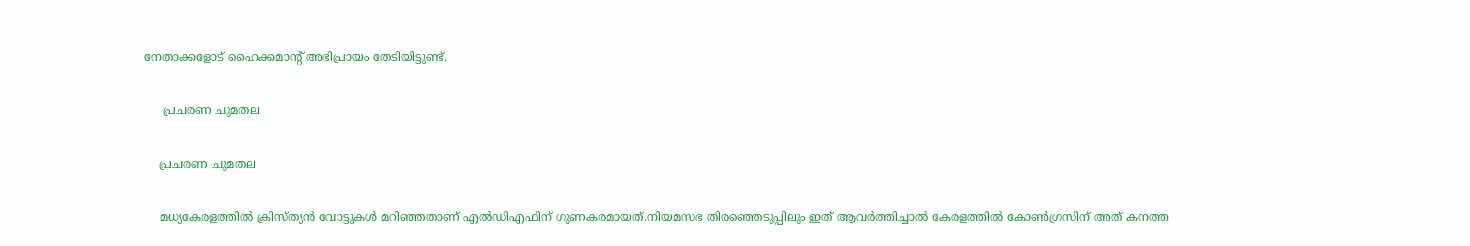നേതാക്കളോട് ഹൈക്കമാന്റ് അഭിപ്രായം തേടിയിട്ടുണ്ട്.

     പ്രചരണ ചുമതല

    പ്രചരണ ചുമതല

    മധ്യകേരളത്തിൽ ക്രിസ്ത്യൻ വോട്ടുകൾ മറിഞ്ഞതാണ് എൽഡിഎഫിന് ഗുണകരമായത്.നിയമസഭ തിരഞ്ഞെടുപ്പിലും ഇത് ആവർത്തിച്ചാൽ കേരളത്തിൽ കോൺഗ്രസിന് അത് കനത്ത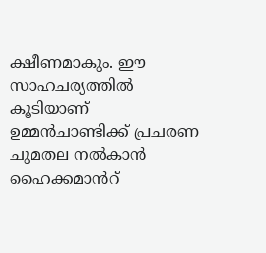ക്ഷീണമാകും. ഈ സാഹചര്യത്തിൽ കൂടിയാണ് ഉമ്മൻചാണ്ടിക്ക് പ്രചരണ ചുമതല നൽകാൻ ഹൈക്കമാൻറ്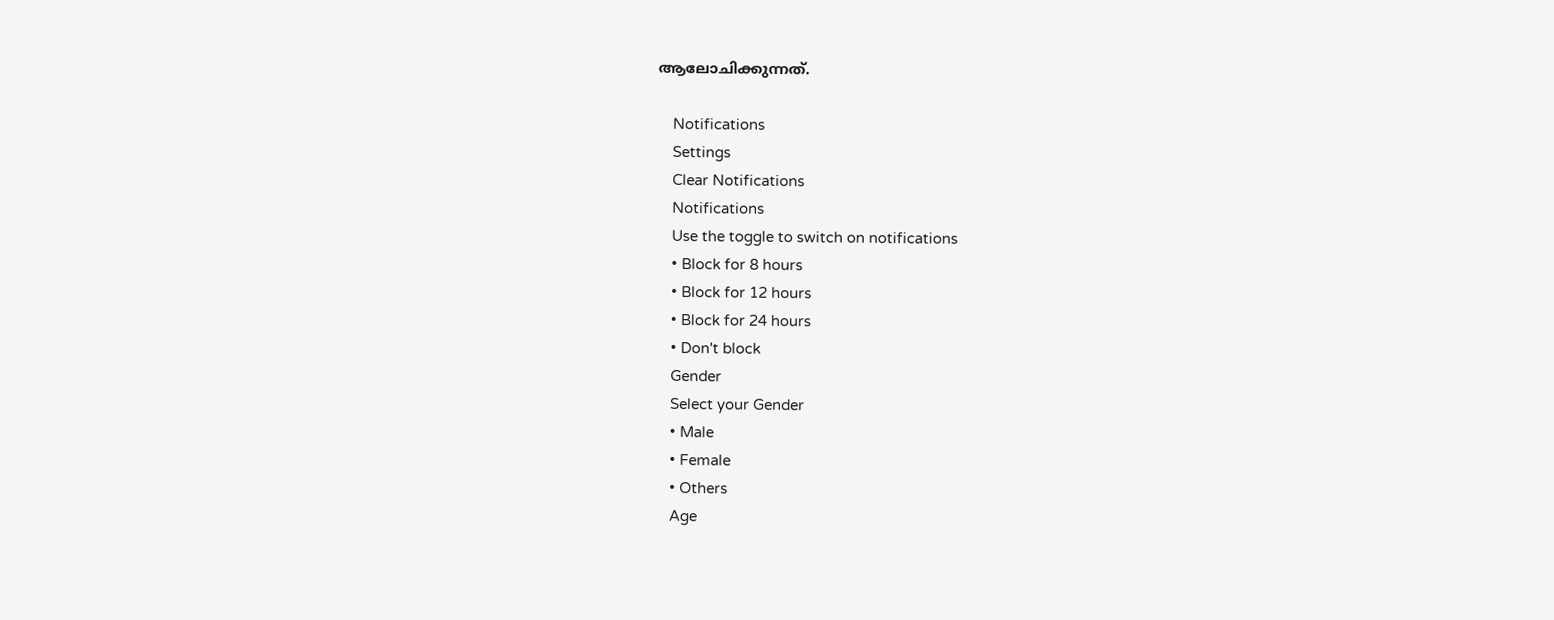ആലോചിക്കുന്നത്.

    Notifications
    Settings
    Clear Notifications
    Notifications
    Use the toggle to switch on notifications
    • Block for 8 hours
    • Block for 12 hours
    • Block for 24 hours
    • Don't block
    Gender
    Select your Gender
    • Male
    • Female
    • Others
    Age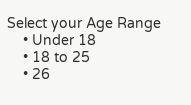Select your Age Range
    • Under 18
    • 18 to 25
    • 26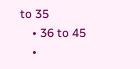to 35
    • 36 to 45
    •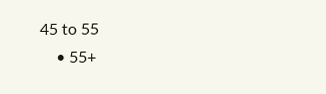45 to 55
    • 55+